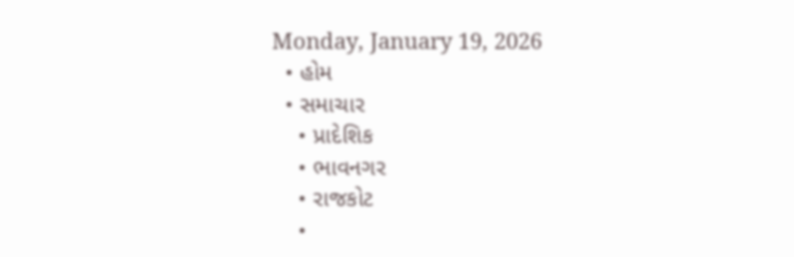Monday, January 19, 2026
  • હોમ
  • સમાચાર
    • પ્રાદેશિક
    • ભાવનગર
    • રાજકોટ
    •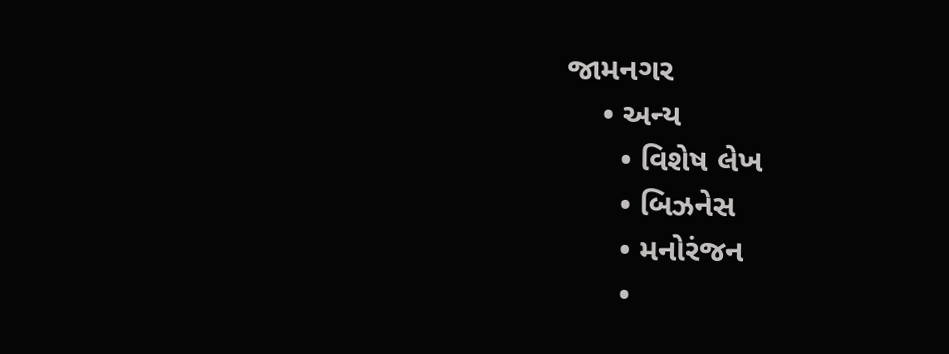જામનગર
    • અન્ય
      • વિશેષ લેખ
      • બિઝનેસ
      • મનોરંજન
      •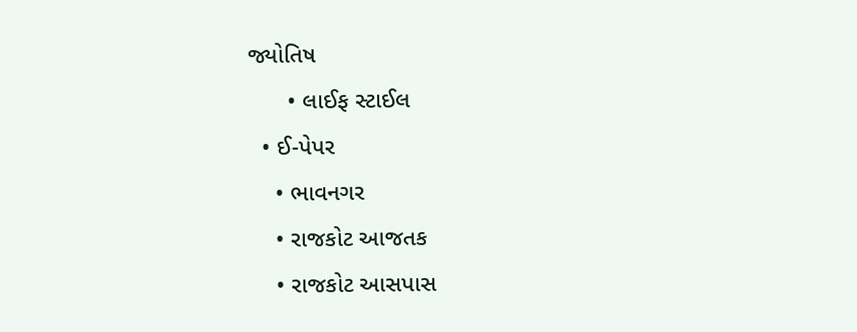જ્યોતિષ
      • લાઈફ સ્ટાઈલ
  • ઈ-પેપર
    • ભાવનગર
    • રાજકોટ આજતક
    • રાજકોટ આસપાસ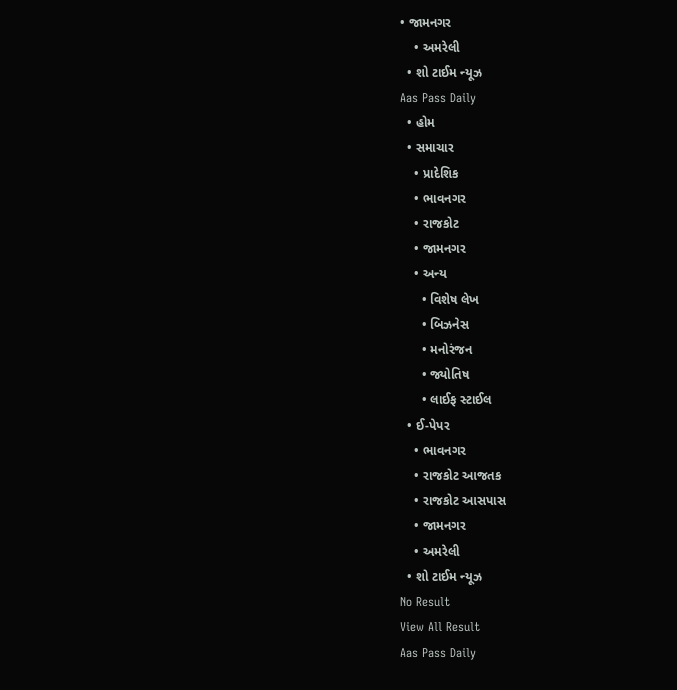• જામનગર
    • અમરેલી
  • શો ટાઈમ ન્યૂઝ
Aas Pass Daily
  • હોમ
  • સમાચાર
    • પ્રાદેશિક
    • ભાવનગર
    • રાજકોટ
    • જામનગર
    • અન્ય
      • વિશેષ લેખ
      • બિઝનેસ
      • મનોરંજન
      • જ્યોતિષ
      • લાઈફ સ્ટાઈલ
  • ઈ-પેપર
    • ભાવનગર
    • રાજકોટ આજતક
    • રાજકોટ આસપાસ
    • જામનગર
    • અમરેલી
  • શો ટાઈમ ન્યૂઝ
No Result
View All Result
Aas Pass Daily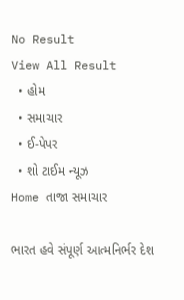No Result
View All Result
  • હોમ
  • સમાચાર
  • ઈ-પેપર
  • શો ટાઈમ ન્યૂઝ
Home તાજા સમાચાર

ભારત હવે સંપૂર્ણ આત્મનિર્ભર દેશ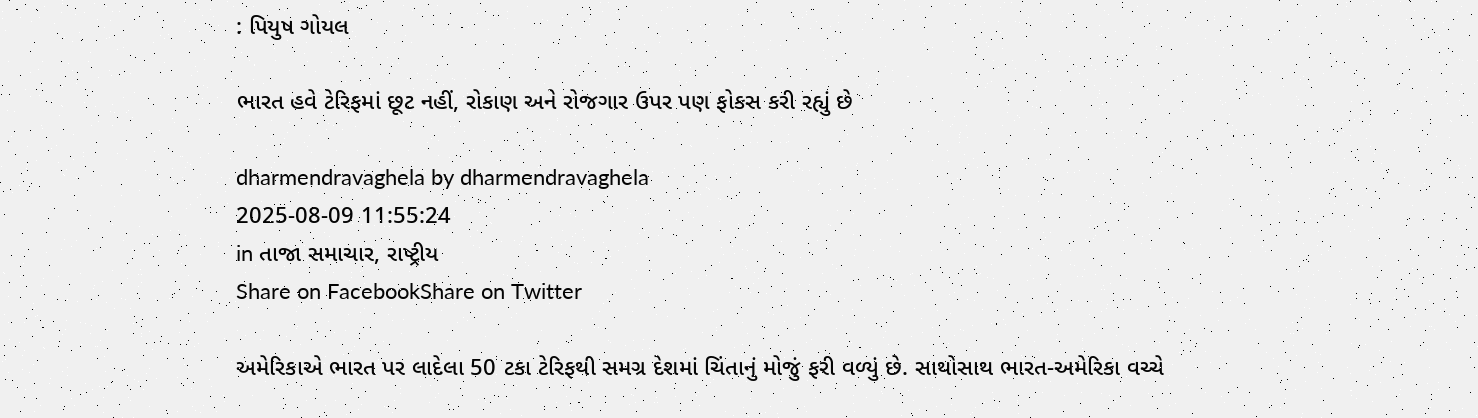: પિયુષ ગોયલ

ભારત હવે ટેરિફમાં છૂટ નહીં, રોકાણ અને રોજગાર ઉપર પણ ફોકસ કરી રહ્યું છે

dharmendravaghela by dharmendravaghela
2025-08-09 11:55:24
in તાજા સમાચાર, રાષ્ટ્રીય
Share on FacebookShare on Twitter

અમેરિકાએ ભારત પર લાદેલા 50 ટકા ટેરિફથી સમગ્ર દેશમાં ચિંતાનું મોજું ફરી વળ્યું છે. સાથોસાથ ભારત-અમેરિકા વચ્ચે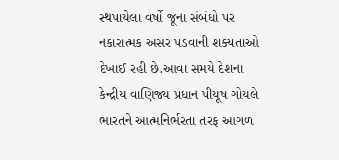સ્થપાયેલા વર્ષો જૂના સંબંધો પર નકારાત્મક અસર પડવાની શક્યતાઓ દેખાઈ રહી છે.આવા સમયે દેશના કેન્દ્રીય વાણિજ્ય પ્રધાન પીયૂષ ગોયલે ભારતને આત્મનિર્ભરતા તરફ આગળ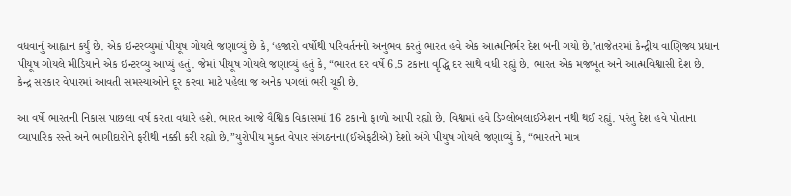વધવાનું આહ્વાન કર્યું છે. એક ઇન્ટરવ્યુમાં પીયૂષ ગોયલે જણાવ્યું છે કે, ‘હજારો વર્ષોથી પરિવર્તનનો અનુભવ કરતું ભારત હવે એક આત્મનિર્ભર દેશ બની ગયો છે.’તાજેતરમાં કેન્દ્રીય વાણિજ્ય પ્રધાન પીયૂષ ગોયલે મીડિયાને એક ઇન્ટરવ્યુ આપ્યું હતું. જેમાં પીયૂષ ગોયલે જણાવ્યું હતું કે, “ભારત દર વર્ષે 6.5 ટકાના વૃદ્ધિ દર સાથે વધી રહ્યું છે. ભારત એક મજબૂત અને આત્મવિશ્વાસી દેશ છે. કેન્દ્ર સરકાર વેપારમાં આવતી સમસ્યાઓને દૂર કરવા માટે પહેલા જ અનેક પગલાં ભરી ચૂકી છે.

આ વર્ષે ભારતની નિકાસ પાછલા વર્ષ કરતા વધારે હશે. ભારત આજે વૈશ્વિક વિકાસમાં 16 ટકાનો ફાળો આપી રહ્યો છે. વિશ્વમાં હવે ડિગ્લોબલાઈઝેશન નથી થઈ રહ્યું. પરંતુ દેશ હવે પોતાના વ્યાપારિક રસ્તે અને ભાગીદારોને ફરીથી નક્કી કરી રહ્યો છે.”યુરોપીય મુક્ત વેપાર સંગઠનના(ઈએફટીએ) દેશો અંગે પીયુષ ગોયલે જણાવ્યું કે, “ભારતને માત્ર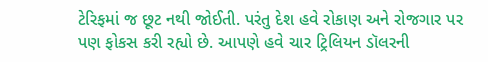ટેરિફમાં જ છૂટ નથી જોઈતી. પરંતુ દેશ હવે રોકાણ અને રોજગાર પર પણ ફોકસ કરી રહ્યો છે. આપણે હવે ચાર ટ્રિલિયન ડૉલરની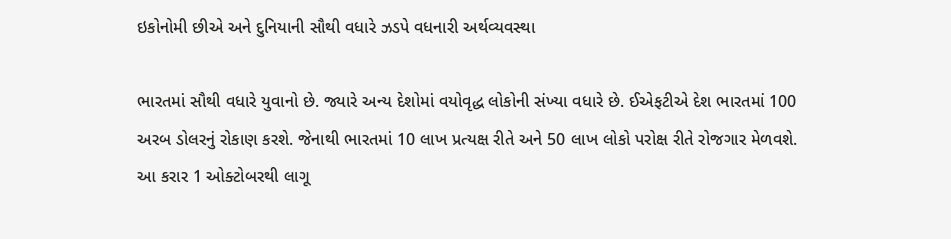ઇકોનોમી છીએ અને દુનિયાની સૌથી વધારે ઝડપે વધનારી અર્થવ્યવસ્થા

ભારતમાં સૌથી વધારે યુવાનો છે. જ્યારે અન્ય દેશોમાં વયોવૃદ્ધ લોકોની સંખ્યા વધારે છે. ઈએફટીએ દેશ ભારતમાં 100 અરબ ડોલરનું રોકાણ કરશે. જેનાથી ભારતમાં 10 લાખ પ્રત્યક્ષ રીતે અને 50 લાખ લોકો પરોક્ષ રીતે રોજગાર મેળવશે. આ કરાર 1 ઓક્ટોબરથી લાગૂ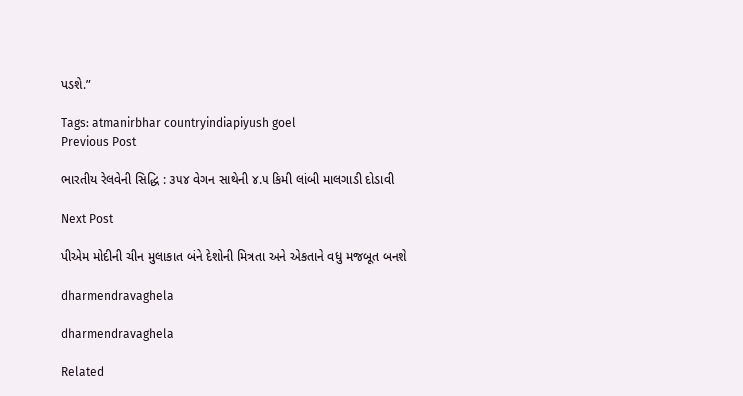પડશે.”

Tags: atmanirbhar countryindiapiyush goel
Previous Post

ભારતીય રેલવેની સિદ્ધિ : ૩૫૪ વેગન સાથેની ૪.૫ કિમી લાંબી માલગાડી દોડાવી

Next Post

પીએમ મોદીની ચીન મુલાકાત બંને દેશોની મિત્રતા અને એકતાને વધુ મજબૂત બનશે

dharmendravaghela

dharmendravaghela

Related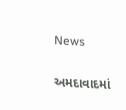News

અમદાવાદમાં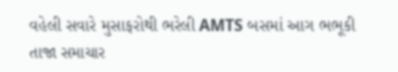વહેલી સવારે મુસાફરોથી ભરેલી AMTS બસમાં આગ ભભૂકી
તાજા સમાચાર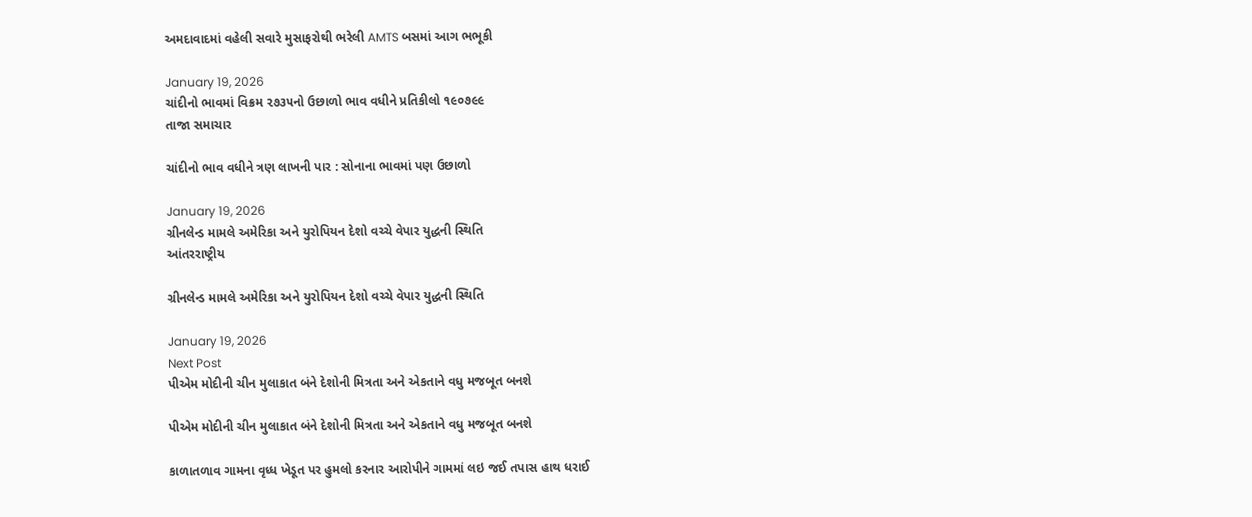અમદાવાદમાં વહેલી સવારે મુસાફરોથી ભરેલી AMTS બસમાં આગ ભભૂકી

January 19, 2026
ચાંદીનો ભાવમાં વિક્રમ ૨૭૩૫નો ઉછાળો ભાવ વધીને પ્રતિકીલો ૧૯૦૭૯૯
તાજા સમાચાર

ચાંદીનો ભાવ વધીને ત્રણ લાખની પાર : સોનાના ભાવમાં પણ ઉછાળો

January 19, 2026
ગ્રીનલેન્ડ મામલે અમેરિકા અને યુરોપિયન દેશો વચ્ચે વેપાર યુદ્ધની સ્થિતિ
આંતરરાષ્ટ્રીય

ગ્રીનલેન્ડ મામલે અમેરિકા અને યુરોપિયન દેશો વચ્ચે વેપાર યુદ્ધની સ્થિતિ

January 19, 2026
Next Post
પીએમ મોદીની ચીન મુલાકાત બંને દેશોની મિત્રતા અને એકતાને વધુ મજબૂત બનશે

પીએમ મોદીની ચીન મુલાકાત બંને દેશોની મિત્રતા અને એકતાને વધુ મજબૂત બનશે

કાળાતળાવ ગામના વૃધ્ધ ખેડૂત પર હુમલો કરનાર આરોપીને ગામમાં લઇ જઈ તપાસ હાથ ધરાઈ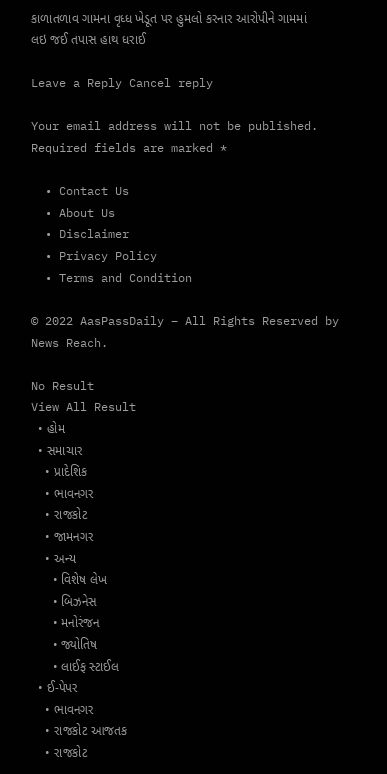કાળાતળાવ ગામના વૃધ્ધ ખેડૂત પર હુમલો કરનાર આરોપીને ગામમાં લઇ જઈ તપાસ હાથ ધરાઈ

Leave a Reply Cancel reply

Your email address will not be published. Required fields are marked *

  • Contact Us
  • About Us
  • Disclaimer
  • Privacy Policy
  • Terms and Condition

© 2022 AasPassDaily – All Rights Reserved by News Reach.

No Result
View All Result
  • હોમ
  • સમાચાર
    • પ્રાદેશિક
    • ભાવનગર
    • રાજકોટ
    • જામનગર
    • અન્ય
      • વિશેષ લેખ
      • બિઝનેસ
      • મનોરંજન
      • જ્યોતિષ
      • લાઈફ સ્ટાઈલ
  • ઈ-પેપર
    • ભાવનગર
    • રાજકોટ આજતક
    • રાજકોટ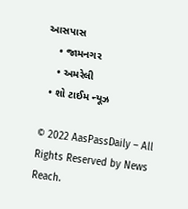આસપાસ
    • જામનગર
    • અમરેલી
  • શો ટાઈમ ન્યૂઝ

© 2022 AasPassDaily – All Rights Reserved by News Reach.